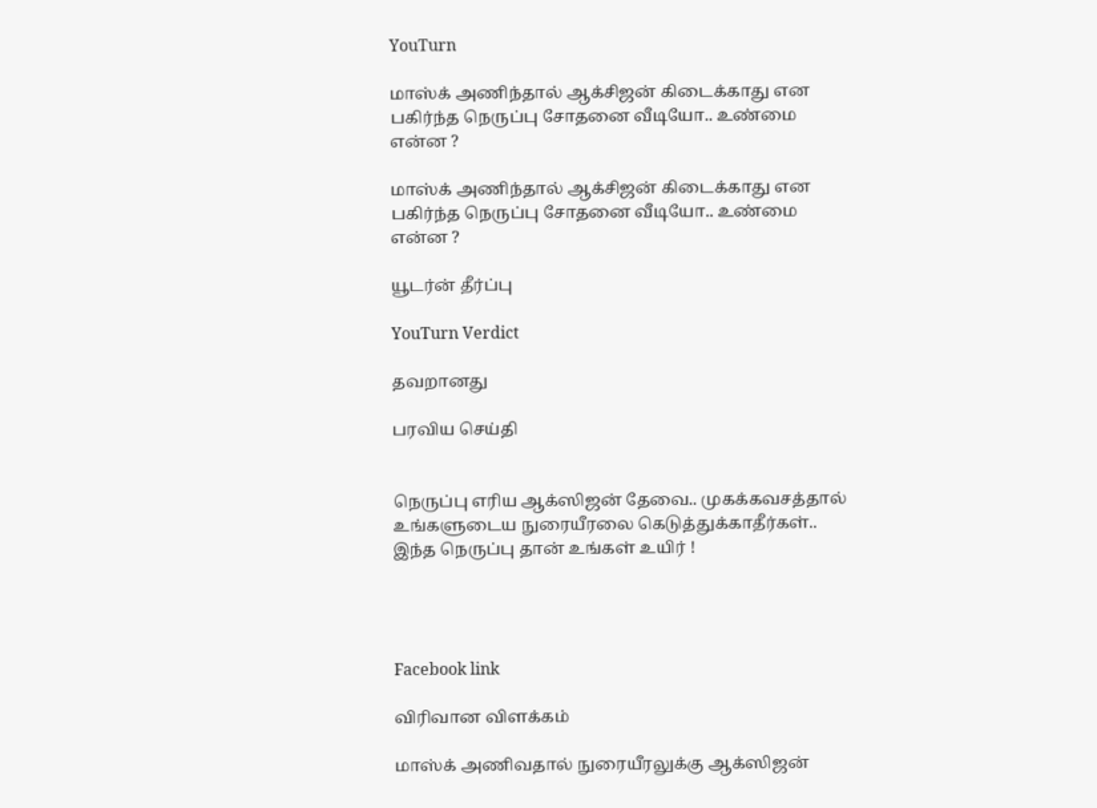YouTurn

மாஸ்க் அணிந்தால் ஆக்சிஜன் கிடைக்காது என பகிர்ந்த நெருப்பு சோதனை வீடியோ.. உண்மை என்ன ?

மாஸ்க் அணிந்தால் ஆக்சிஜன் கிடைக்காது என பகிர்ந்த நெருப்பு சோதனை வீடியோ.. உண்மை என்ன ?

யூடர்ன் தீர்ப்பு

YouTurn Verdict

தவறானது

பரவிய செய்தி


நெருப்பு எரிய ஆக்ஸிஜன் தேவை.. முகக்கவசத்தால் உங்களுடைய நுரையீரலை கெடுத்துக்காதீர்கள்.. இந்த நெருப்பு தான் உங்கள் உயிர் !




Facebook link

விரிவான விளக்கம்

மாஸ்க் அணிவதால் நுரையீரலுக்கு ஆக்ஸிஜன்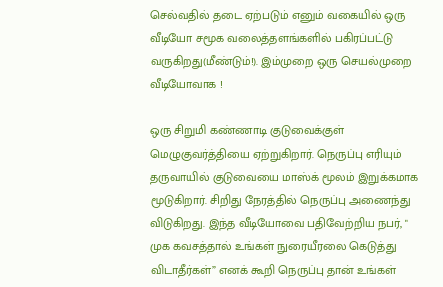செல்வதில் தடை ஏற்படும் எனும் வகையில் ஒரு வீடியோ சமூக வலைத்தளங்களில் பகிரப்பட்டு வருகிறது(மீண்டும்!). இம்முறை ஒரு செயல்முறை வீடியோவாக !

ஒரு சிறுமி கண்ணாடி குடுவைக்குள் மெழுகுவர்த்தியை ஏற்றுகிறார். நெருப்பு எரியும் தருவாயில் குடுவையை மாஸ்க் மூலம் இறுக்கமாக மூடுகிறார். சிறிது நேரத்தில் நெருப்பு அணைந்து விடுகிறது. இந்த வீடியோவை பதிவேற்றிய நபர், " முக கவசத்தால் உங்கள் நுரையீரலை கெடுத்து விடாதீர்கள்” எனக் கூறி நெருப்பு தான் உங்கள்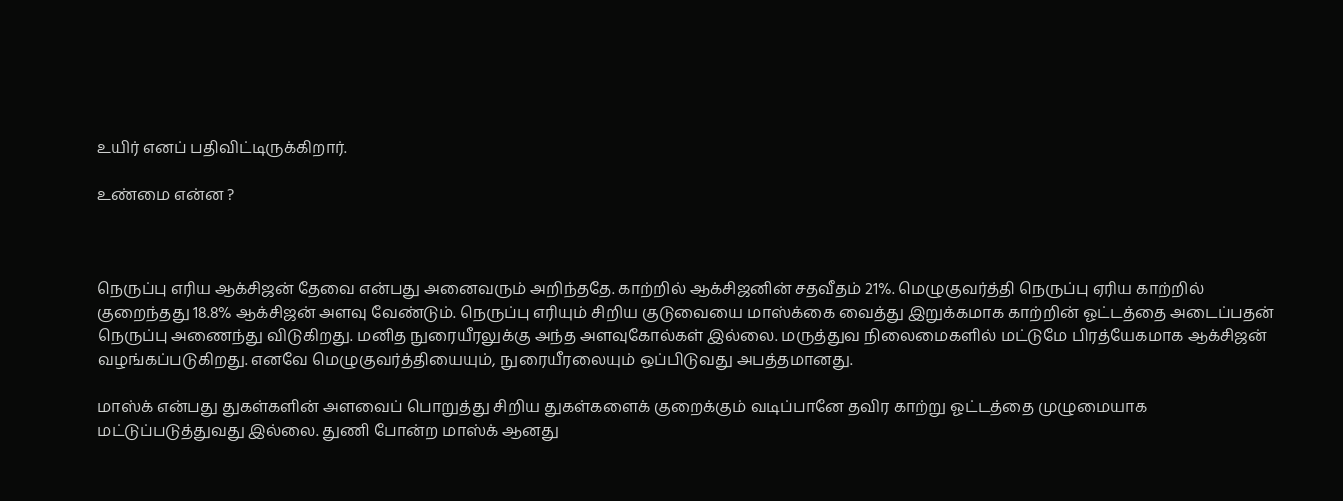உயிர் எனப் பதிவிட்டிருக்கிறார்.

உண்மை என்ன ?



நெருப்பு எரிய ஆக்சிஜன் தேவை என்பது அனைவரும் அறிந்ததே. காற்றில் ஆக்சிஜனின் சதவீதம் 21%. மெழுகுவர்த்தி நெருப்பு ஏரிய காற்றில் குறைந்தது 18.8% ஆக்சிஜன் அளவு வேண்டும். நெருப்பு எரியும் சிறிய குடுவையை மாஸ்க்கை வைத்து இறுக்கமாக காற்றின் ஓட்டத்தை அடைப்பதன் நெருப்பு அணைந்து விடுகிறது. மனித நுரையீரலுக்கு அந்த அளவுகோல்கள் இல்லை. மருத்துவ நிலைமைகளில் மட்டுமே பிரத்யேகமாக ஆக்சிஜன் வழங்கப்படுகிறது. எனவே மெழுகுவர்த்தியையும், நுரையீரலையும் ஒப்பிடுவது அபத்தமானது.

மாஸ்க் என்பது துகள்களின் அளவைப் பொறுத்து சிறிய துகள்களைக் குறைக்கும் வடிப்பானே தவிர காற்று ஓட்டத்தை முழுமையாக மட்டுப்படுத்துவது இல்லை. துணி போன்ற மாஸ்க் ஆனது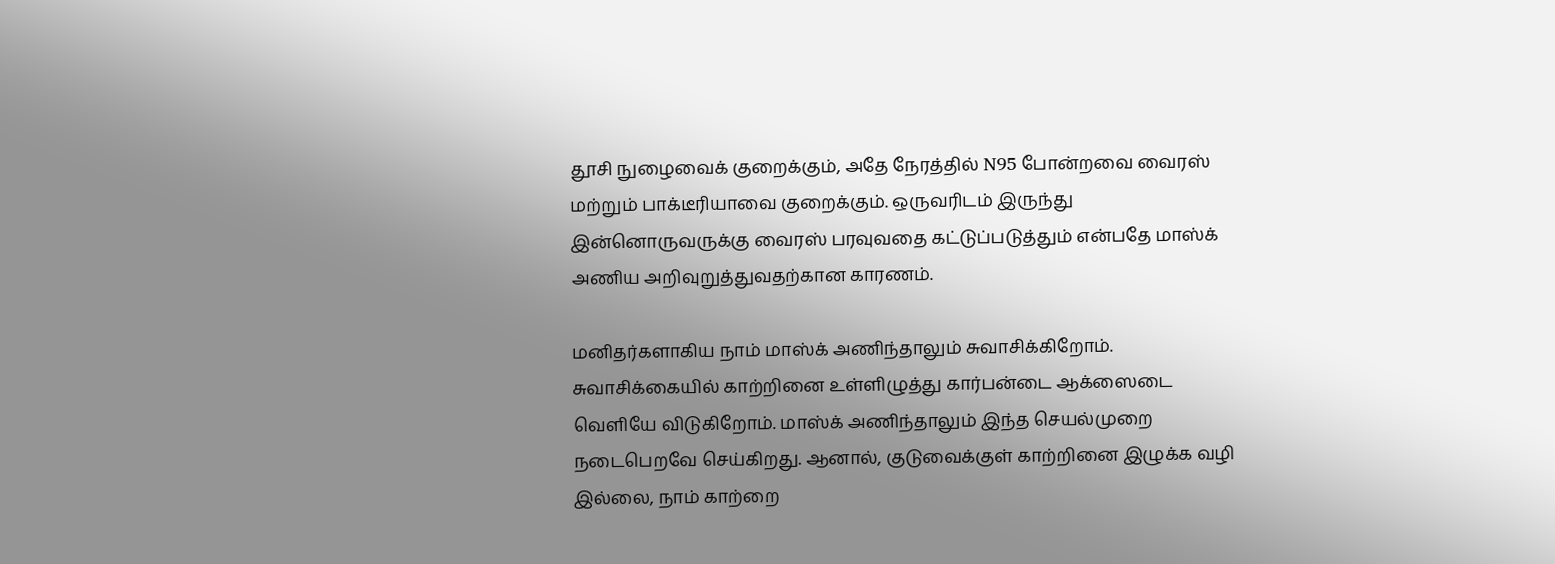தூசி நுழைவைக் குறைக்கும், அதே நேரத்தில் N95 போன்றவை வைரஸ் மற்றும் பாக்டீரியாவை குறைக்கும். ஒருவரிடம் இருந்து இன்னொருவருக்கு வைரஸ் பரவுவதை கட்டுப்படுத்தும் என்பதே மாஸ்க் அணிய அறிவுறுத்துவதற்கான காரணம்.

மனிதர்களாகிய நாம் மாஸ்க் அணிந்தாலும் சுவாசிக்கிறோம். சுவாசிக்கையில் காற்றினை உள்ளிழுத்து கார்பன்டை ஆக்ஸைடை வெளியே விடுகிறோம். மாஸ்க் அணிந்தாலும் இந்த செயல்முறை நடைபெறவே செய்கிறது. ஆனால், குடுவைக்குள் காற்றினை இழுக்க வழி இல்லை, நாம் காற்றை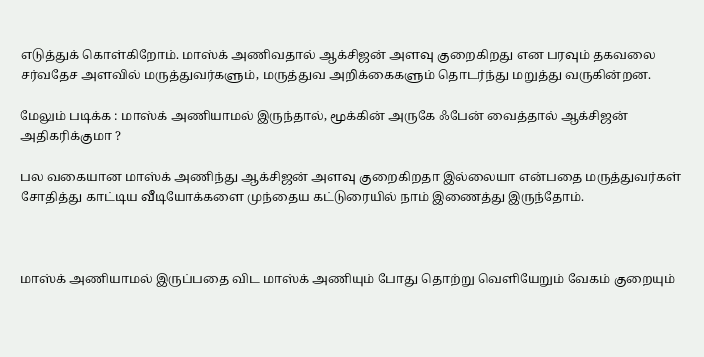எடுத்துக் கொள்கிறோம். மாஸ்க் அணிவதால் ஆக்சிஜன் அளவு குறைகிறது என பரவும் தகவலை சர்வதேச அளவில் மருத்துவர்களும், மருத்துவ அறிக்கைகளும் தொடர்ந்து மறுத்து வருகின்றன.

மேலும் படிக்க : மாஸ்க் அணியாமல் இருந்தால், மூக்கின் அருகே ஃபேன் வைத்தால் ஆக்சிஜன் அதிகரிக்குமா ?

பல வகையான மாஸ்க் அணிந்து ஆக்சிஜன் அளவு குறைகிறதா இல்லையா என்பதை மருத்துவர்கள் சோதித்து காட்டிய வீடியோக்களை முந்தைய கட்டுரையில் நாம் இணைத்து இருந்தோம்.



மாஸ்க் அணியாமல் இருப்பதை விட மாஸ்க் அணியும் போது தொற்று வெளியேறும் வேகம் குறையும்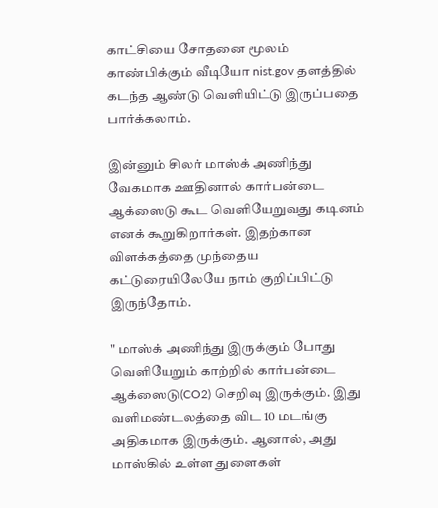காட்சியை சோதனை மூலம் காண்பிக்கும் வீடியோ nist.gov தளத்தில் கடந்த ஆண்டு வெளியிட்டு இருப்பதை பார்க்கலாம்.

இன்னும் சிலர் மாஸ்க் அணிந்து வேகமாக ஊதினால் கார்பன்டை ஆக்ஸைடு கூட வெளியேறுவது கடினம் எனக் கூறுகிறார்கள். இதற்கான விளக்கத்தை முந்தைய கட்டுரையிலேயே நாம் குறிப்பிட்டு இருந்தோம்.

" மாஸ்க் அணிந்து இருக்கும் போது வெளியேறும் காற்றில் கார்பன்டை ஆக்ஸைடு(CO2) செறிவு இருக்கும். இது வளிமண்டலத்தை விட 10 மடங்கு அதிகமாக இருக்கும். ஆனால், அது மாஸ்கில் உள்ள துளைகள்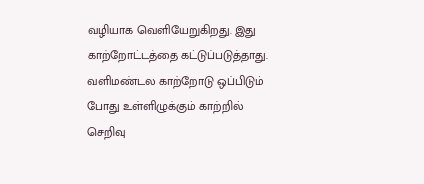வழியாக வெளியேறுகிறது. இது காற்றோட்டத்தை கட்டுப்படுத்தாது. வளிமண்டல காற்றோடு ஒப்பிடும் போது உள்ளிழுக்கும் காற்றில் செறிவு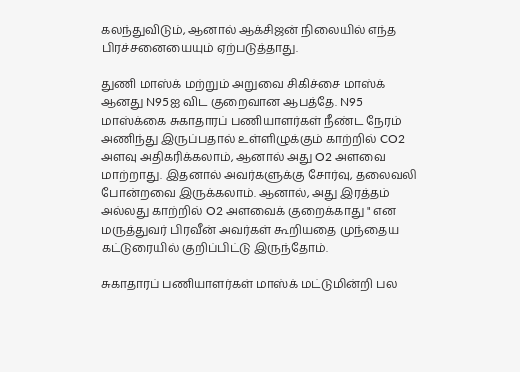கலந்துவிடும், ஆனால் ஆக்சிஜன் நிலையில் எந்த பிரச்சனையையும் ஏற்படுத்தாது.

துணி மாஸ்க் மற்றும் அறுவை சிகிச்சை மாஸ்க் ஆனது N95ஐ விட குறைவான ஆபத்தே. N95 மாஸ்க்கை சுகாதாரப் பணியாளர்கள் நீண்ட நேரம் அணிந்து இருப்பதால் உள்ளிழுக்கும் காற்றில் CO2 அளவு அதிகரிக்கலாம், ஆனால் அது O2 அளவை மாற்றாது. இதனால் அவர்களுக்கு சோர்வு, தலைவலி போன்றவை இருக்கலாம். ஆனால், அது இரத்தம் அல்லது காற்றில் O2 அளவைக் குறைக்காது " என மருத்துவர் பிரவீன் அவர்கள் கூறியதை முந்தைய கட்டுரையில் குறிப்பிட்டு இருந்தோம்.

சுகாதாரப் பணியாளர்கள் மாஸ்க் மட்டுமின்றி பல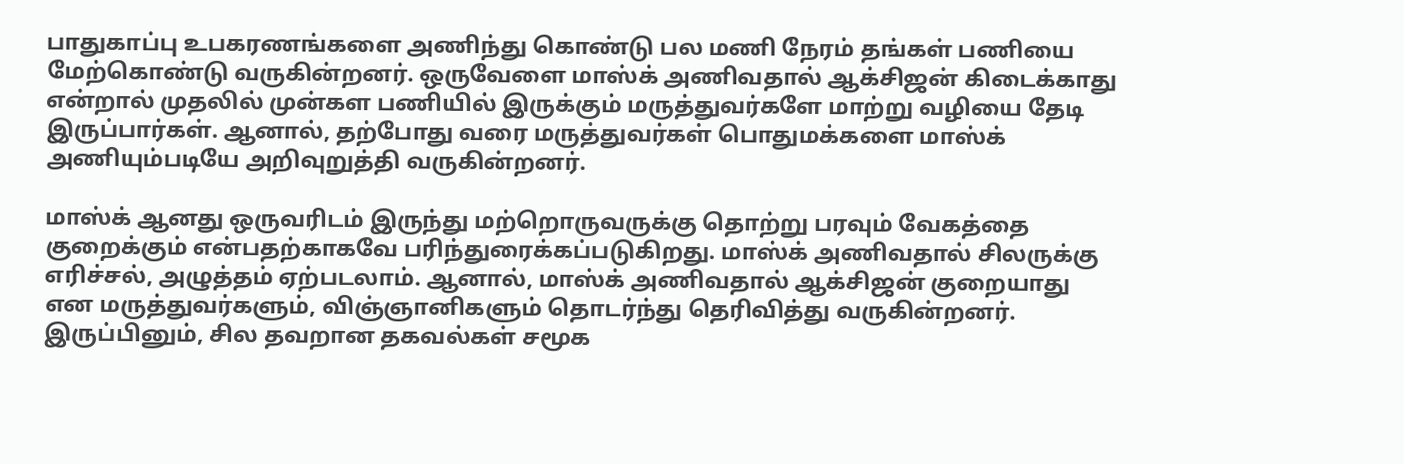பாதுகாப்பு உபகரணங்களை அணிந்து கொண்டு பல மணி நேரம் தங்கள் பணியை மேற்கொண்டு வருகின்றனர். ஒருவேளை மாஸ்க் அணிவதால் ஆக்சிஜன் கிடைக்காது என்றால் முதலில் முன்கள பணியில் இருக்கும் மருத்துவர்களே மாற்று வழியை தேடி இருப்பார்கள். ஆனால், தற்போது வரை மருத்துவர்கள் பொதுமக்களை மாஸ்க் அணியும்படியே அறிவுறுத்தி வருகின்றனர்.

மாஸ்க் ஆனது ஒருவரிடம் இருந்து மற்றொருவருக்கு தொற்று பரவும் வேகத்தை குறைக்கும் என்பதற்காகவே பரிந்துரைக்கப்படுகிறது. மாஸ்க் அணிவதால் சிலருக்கு எரிச்சல், அழுத்தம் ஏற்படலாம். ஆனால், மாஸ்க் அணிவதால் ஆக்சிஜன் குறையாது என மருத்துவர்களும், விஞ்ஞானிகளும் தொடர்ந்து தெரிவித்து வருகின்றனர். இருப்பினும், சில தவறான தகவல்கள் சமூக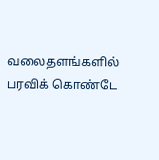வலைதளங்களில் பரவிக் கொண்டே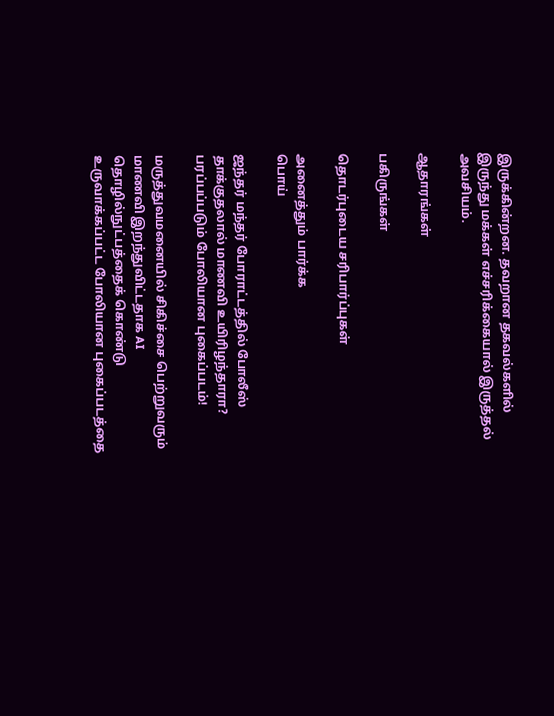இருக்கின்றன. தவறான தகவல்களில் இருந்து மக்கள் எச்சரிக்கையால் இருத்தல் அவசியம்.

ஆதாரங்கள்

பகிருங்கள்

தொடர்புடைய சரிபார்ப்புகள்

அனைத்தும் பார்க்க
பொய்

ஜந்தர் மந்தர் போராட்டத்தில் போலீஸ் தாக்குதலால் மாணவி உயிரிழந்தாரா? பரப்பப்படும் போலியான புகைப்படம்!

மருத்துவமனையில் சிகிச்சை பெற்றுவரும் மாணவி இறந்துவிட்டதாக AI தொழில்நுட்பத்தைக் கொண்டு உருவாக்கப்பட்ட போலியான புகைப்படத்தை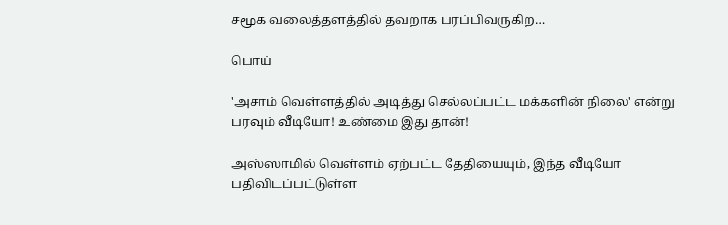சமூக வலைத்தளத்தில் தவறாக பரப்பிவருகிற…

பொய்

'அசாம் வெள்ளத்தில் அடித்து செல்லப்பட்ட மக்களின் நிலை' என்று பரவும் வீடியோ! உண்மை இது தான்!

அஸ்ஸாமில் வெள்ளம் ஏற்பட்ட தேதியையும், இந்த வீடியோ பதிவிடப்பட்டுள்ள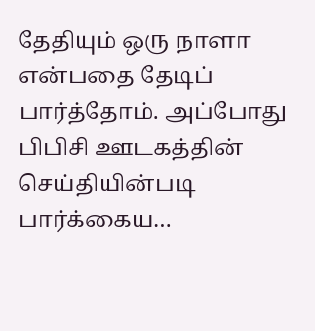தேதியும் ஒரு நாளா என்பதை தேடிப் பார்த்தோம். அப்போது பிபிசி ஊடகத்தின் செய்தியின்படி பார்க்கைய…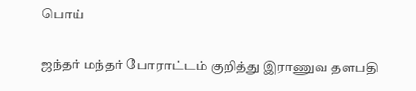பொய்

ஜந்தர் மந்தர் போராட்டம் குறித்து இராணுவ தளபதி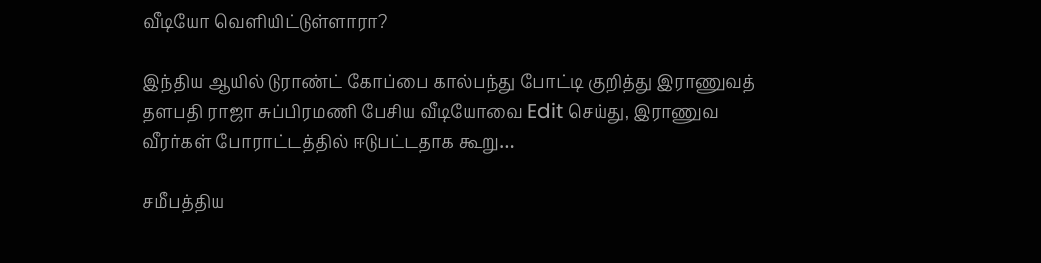வீடியோ வெளியிட்டுள்ளாரா?

இந்திய ஆயில் டுராண்ட் கோப்பை கால்பந்து போட்டி குறித்து இராணுவத் தளபதி ராஜா சுப்பிரமணி பேசிய வீடியோவை Edit செய்து, இராணுவ வீரர்கள் போராட்டத்தில் ஈடுபட்டதாக கூறு…

சமீபத்திய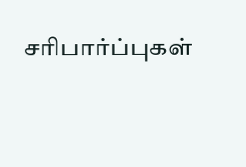சரிபார்ப்புகள்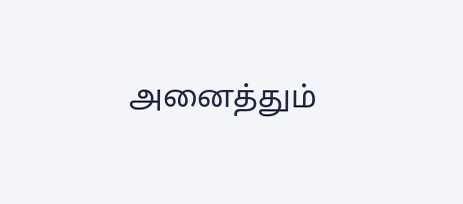அனைத்தும்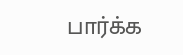பார்க்க